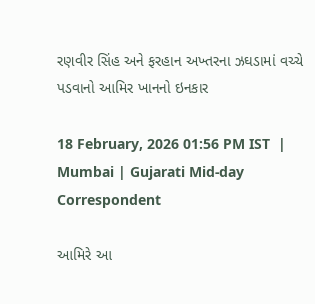રણવીર સિંહ અને ફરહાન અખ્તરના ઝઘડામાં વચ્ચે પડવાનો આમિર ખાનનો ઇનકાર

18 February, 2026 01:56 PM IST  |  Mumbai | Gujarati Mid-day Correspondent

આમિરે આ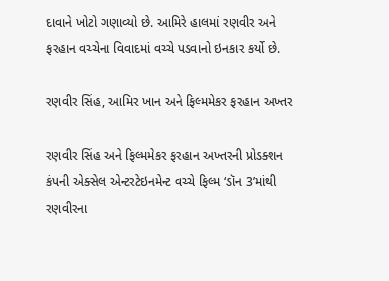દાવાને ખોટો ગણાવ્યો છે. આમિરે હાલમાં રણવીર અને ફરહાન વચ્ચેના વિવાદમાં વચ્ચે પડવાનો ઇનકાર કર્યો છે.

રણવીર સિંહ, આમિર ખાન અને ફિલ્મમેકર ફરહાન અખ્તર

રણવીર સિંહ અને ફિલ્મમેકર ફરહાન અખ્તરની પ્રોડક્શન કંપની એક્સેલ એન્ટરટેઇનમેન્ટ વચ્ચે ફિલ્મ ‘ડૉન 3’માંથી રણવીરના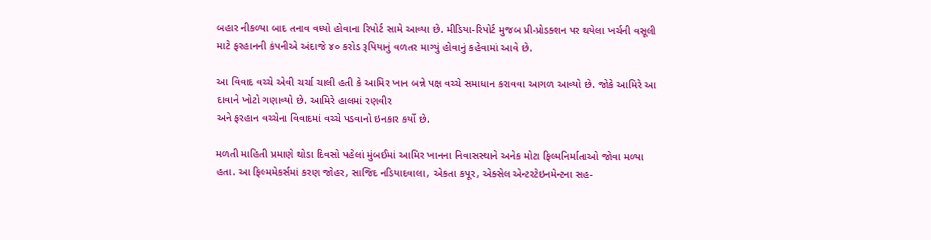બહાર નીકળ્યા બાદ તનાવ વધ્યો હોવાના રિપોર્ટ સામે આવ્યા છે. મીડિયા-રિપોર્ટ મુજબ પ્રી-પ્રોડક્શન પર થયેલા ખર્ચની વસૂલી માટે ફરહાનની કંપનીએ અંદાજે ૪૦ કરોડ રૂપિયાનું વળતર માગ્યું હોવાનું કહેવામાં આવે છે.

આ વિવાદ વચ્ચે એવી ચર્ચા ચાલી હતી કે આમિર ખાન બન્ને પક્ષ વચ્ચે સમાધાન કરાવવા આગળ આવ્યો છે. જોકે આમિરે આ દાવાને ખોટો ગણાવ્યો છે. આમિરે હાલમાં રણવીર
અને ફરહાન વચ્ચેના વિવાદમાં વચ્ચે પડવાનો ઇનકાર કર્યો છે.

મળતી માહિતી પ્રમાણે થોડા દિવસો પહેલાં મુંબઈમાં આમિર ખાનના નિવાસસ્થાને અનેક મોટા ફિલ્મનિર્માતાઓ જોવા મળ્યા હતા. આ ફિલ્મમેકર્સમાં કરણ જોહર, સાજિદ નડિયાદવાલા, એકતા કપૂર, એક્સેલ એન્ટરટેઇનમેન્ટના સહ-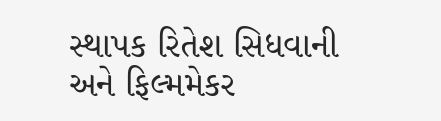સ્થાપક રિતેશ સિધવાની અને ફિલ્મમેકર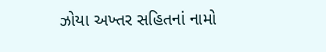ઝોયા અખ્તર સહિતનાં નામો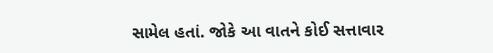સામેલ હતાં. જોકે આ વાતને કોઈ સત્તાવાર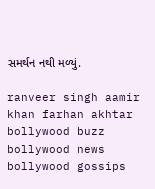સમર્થન નથી મળ્યું.

ranveer singh aamir khan farhan akhtar bollywood buzz bollywood news bollywood gossips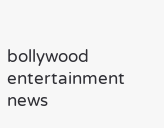bollywood entertainment news